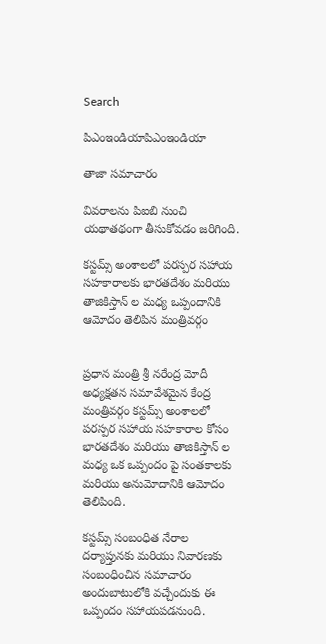Search

పిఎంఇండియాపిఎంఇండియా

తాజా స‌మాచారం

వివరాలను పిఐబి నుంచి యథాతథంగా తీసుకోవడం జరిగింది.

కస్టమ్స్ అంశాలలో పరస్పర సహాయ సహకారాలకు భారతదేశం మరియు తాజికిస్తాన్ ల మధ్య ఒప్పందానికి ఆమోదం తెలిపిన మంత్రివర్గం


ప్రధాన మంత్రి శ్రీ నరేంద్ర మోదీ అధ్యక్షతన సమావేశమైన కేంద్ర మంత్రివర్గం కస్టమ్స్ అంశాలలో పరస్పర సహాయ సహకారాల కోసం భారతదేశం మరియు తాజికిస్తాన్ ల మధ్య ఒక ఒప్పందం పై సంతకాలకు మరియు అనుమోదానికి ఆమోదం తెలిపింది.

కస్టమ్స్ సంబంధిత నేరాల దర్యాప్తునకు మరియు నివారణకు సంబంధించిన సమాచారం అందుబాటులోకి వచ్చేందుకు ఈ ఒప్పందం సహాయపడనుంది.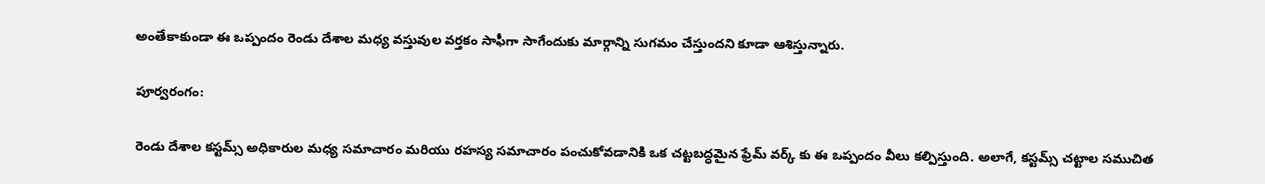అంతేకాకుండా ఈ ఒప్పందం రెండు దేశాల మధ్య వస్తువుల వర్తకం సాఫీగా సాగేందుకు మార్గాన్ని సుగమం చేస్తుందని కూడా ఆశిస్తున్నారు.

పూర్వరంగం:

రెండు దేశాల కస్టమ్స్ అధికారుల మధ్య సమాచారం మరియు రహస్య సమాచారం పంచుకోవడానికి ఒక చట్టబద్ధమైన ఫ్రేమ్ వర్క్ కు ఈ ఒప్పందం వీలు కల్పిస్తుంది. అలాగే, కస్టమ్స్ చట్టాల సముచిత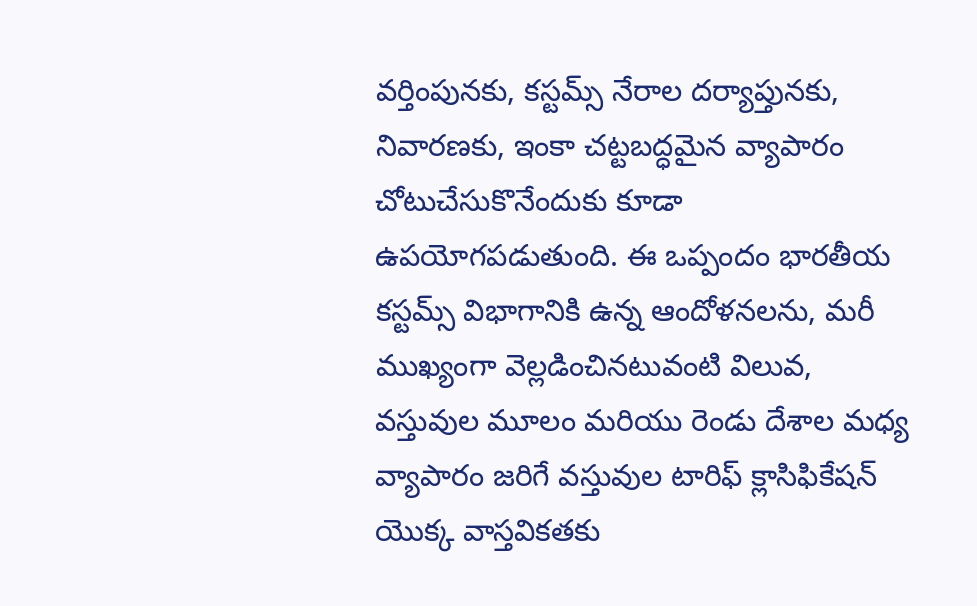వర్తింపునకు, కస్టమ్స్ నేరాల దర్యాప్తునకు, నివారణకు, ఇంకా చట్టబద్ధమైన వ్యాపారం చోటుచేసుకొనేందుకు కూడా ఉపయోగపడుతుంది. ఈ ఒప్పందం భారతీయ కస్టమ్స్ విభాగానికి ఉన్న ఆందోళనలను, మరీ ముఖ్యంగా వెల్లడించినటువంటి విలువ, వస్తువుల మూలం మరియు రెండు దేశాల మధ్య వ్యాపారం జరిగే వస్తువుల టారిఫ్ క్లాసిఫికేషన్ యొక్క వాస్తవికతకు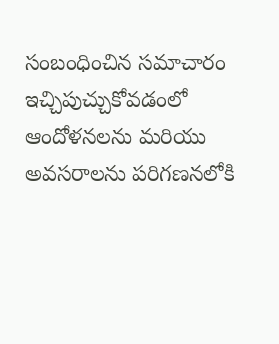సంబంధించిన సమాచారం ఇచ్చిపుచ్చుకోవడంలో ఆందోళనలను మరియు అవసరాలను పరిగణనలోకి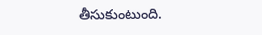తీసుకుంటుంది.